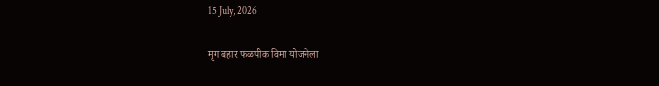15 July, 2026

मृग बहार फळपीक विमा योजनेला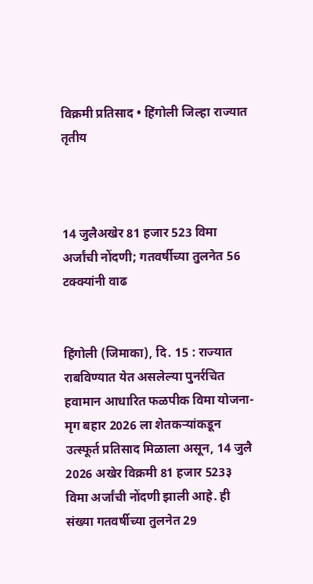विक्रमी प्रतिसाद • हिंगोली जिल्हा राज्यात तृतीय



14 जुलैअखेर 81 हजार 523 विमा अर्जांची नोंदणी; गतवर्षीच्या तुलनेत 56 टक्क्यांनी वाढ


हिंगोली (जिमाका), दि. 15 : राज्यात राबविण्यात येत असलेल्या पुनर्रचित हवामान आधारित फळपीक विमा योजना-मृग बहार 2026 ला शेतकऱ्यांकडून उत्स्फूर्त प्रतिसाद मिळाला असून, 14 जुलै 2026 अखेर विक्रमी 81 हजार 523३ विमा अर्जांची नोंदणी झाली आहे. ही संख्या गतवर्षीच्या तुलनेत 29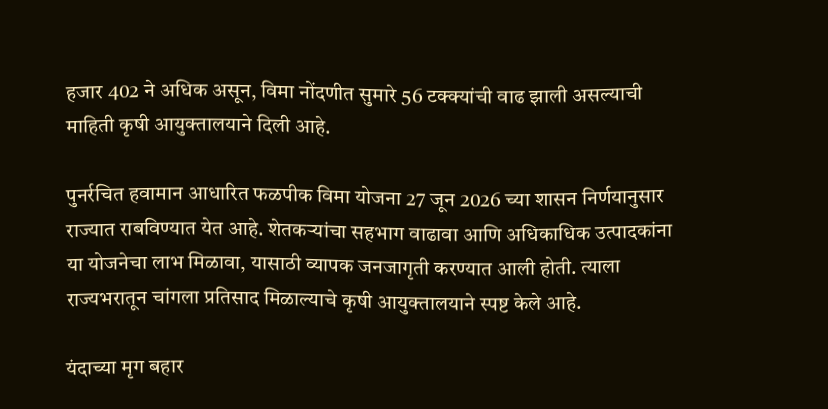हजार 402 ने अधिक असून, विमा नोंदणीत सुमारे 56 टक्क्यांची वाढ झाली असल्याची माहिती कृषी आयुक्तालयाने दिली आहे.

पुनर्रचित हवामान आधारित फळपीक विमा योजना 27 जून 2026 च्या शासन निर्णयानुसार राज्यात राबविण्यात येत आहे. शेतकऱ्यांचा सहभाग वाढावा आणि अधिकाधिक उत्पादकांना या योजनेचा लाभ मिळावा, यासाठी व्यापक जनजागृती करण्यात आली होती. त्याला राज्यभरातून चांगला प्रतिसाद मिळाल्याचे कृषी आयुक्तालयाने स्पष्ट केले आहे.

यंदाच्या मृग बहार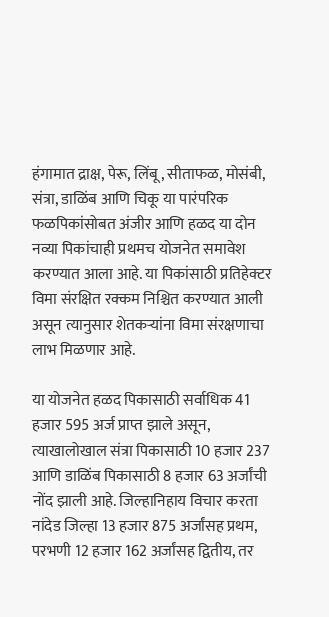हंगामात द्राक्ष, पेरू, लिंबू, सीताफळ, मोसंबी, संत्रा, डाळिंब आणि चिकू या पारंपरिक फळपिकांसोबत अंजीर आणि हळद या दोन नव्या पिकांचाही प्रथमच योजनेत समावेश करण्यात आला आहे. या पिकांसाठी प्रतिहेक्टर विमा संरक्षित रक्कम निश्चित करण्यात आली असून त्यानुसार शेतकऱ्यांना विमा संरक्षणाचा लाभ मिळणार आहे.

या योजनेत हळद पिकासाठी सर्वाधिक 41 हजार 595 अर्ज प्राप्त झाले असून, त्याखालोखाल संत्रा पिकासाठी 10 हजार 237 आणि डाळिंब पिकासाठी 8 हजार 63 अर्जांची नोंद झाली आहे. जिल्हानिहाय विचार करता नांदेड जिल्हा 13 हजार 875 अर्जांसह प्रथम, परभणी 12 हजार 162 अर्जांसह द्वितीय, तर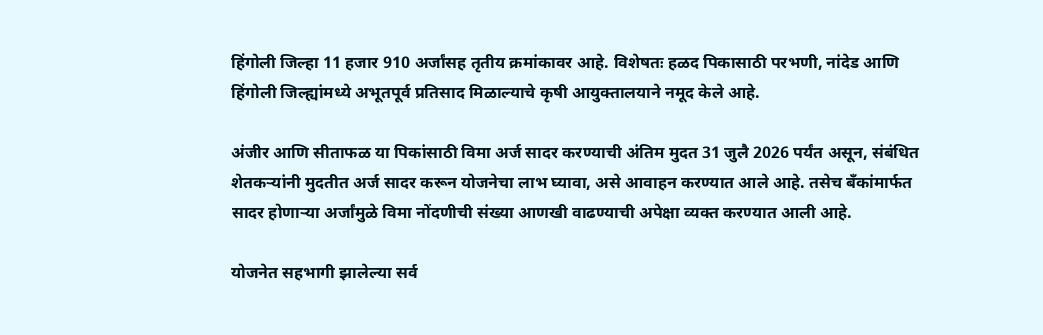हिंगोली जिल्हा 11 हजार 910 अर्जांसह तृतीय क्रमांकावर आहे. विशेषतः हळद पिकासाठी परभणी, नांदेड आणि हिंगोली जिल्ह्यांमध्ये अभूतपूर्व प्रतिसाद मिळाल्याचे कृषी आयुक्तालयाने नमूद केले आहे.

अंजीर आणि सीताफळ या पिकांसाठी विमा अर्ज सादर करण्याची अंतिम मुदत 31 जुलै 2026 पर्यंत असून, संबंधित शेतकऱ्यांनी मुदतीत अर्ज सादर करून योजनेचा लाभ घ्यावा, असे आवाहन करण्यात आले आहे. तसेच बँकांमार्फत सादर होणाऱ्या अर्जांमुळे विमा नोंदणीची संख्या आणखी वाढण्याची अपेक्षा व्यक्त करण्यात आली आहे.

योजनेत सहभागी झालेल्या सर्व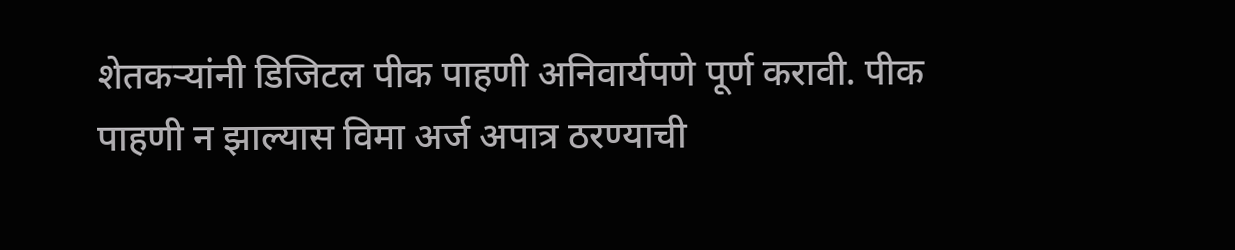शेतकऱ्यांनी डिजिटल पीक पाहणी अनिवार्यपणे पूर्ण करावी. पीक पाहणी न झाल्यास विमा अर्ज अपात्र ठरण्याची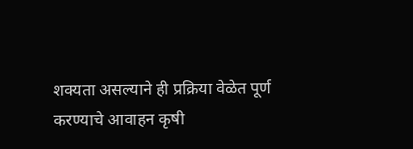शक्यता असल्याने ही प्रक्रिया वेळेत पूर्ण करण्याचे आवाहन कृषी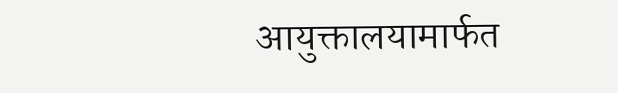आयुक्तालयामार्फत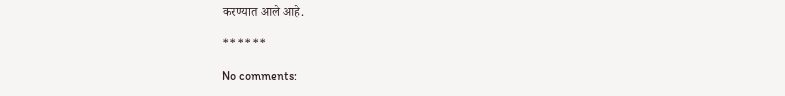करण्यात आले आहे.

******

No comments: